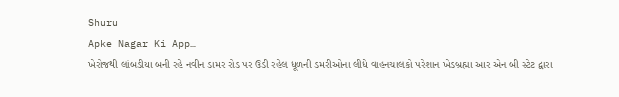Shuru
Apke Nagar Ki App…
ખેરોજથી લાંબડીયા બની રહે નવીન ડામર રોડ પર ઉડી રહેલ ધૂળની ડમરીઓના લીધે વાહનચાલકો પરેશાન ખેડબ્રહ્મા આર એન બી સ્ટેટ દ્વારા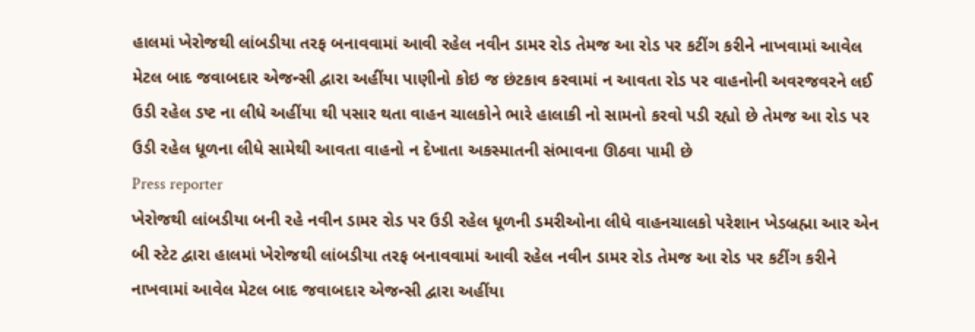હાલમાં ખેરોજથી લાંબડીયા તરફ બનાવવામાં આવી રહેલ નવીન ડામર રોડ તેમજ આ રોડ પર કટીંગ કરીને નાખવામાં આવેલ મેટલ બાદ જવાબદાર એજન્સી દ્વારા અહીંયા પાણીનો કોઇ જ છંટકાવ કરવામાં ન આવતા રોડ પર વાહનોની અવરજવરને લઈ ઉડી રહેલ ડષ્ટ ના લીધે અહીંયા થી પસાર થતા વાહન ચાલકોને ભારે હાલાકી નો સામનો કરવો પડી રહ્યો છે તેમજ આ રોડ પર ઉડી રહેલ ધૂળના લીધે સામેથી આવતા વાહનો ન દેખાતા અકસ્માતની સંભાવના ઊઠવા પામી છે
Press reporter
ખેરોજથી લાંબડીયા બની રહે નવીન ડામર રોડ પર ઉડી રહેલ ધૂળની ડમરીઓના લીધે વાહનચાલકો પરેશાન ખેડબ્રહ્મા આર એન બી સ્ટેટ દ્વારા હાલમાં ખેરોજથી લાંબડીયા તરફ બનાવવામાં આવી રહેલ નવીન ડામર રોડ તેમજ આ રોડ પર કટીંગ કરીને નાખવામાં આવેલ મેટલ બાદ જવાબદાર એજન્સી દ્વારા અહીંયા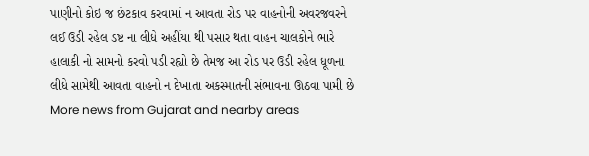પાણીનો કોઇ જ છંટકાવ કરવામાં ન આવતા રોડ પર વાહનોની અવરજવરને લઈ ઉડી રહેલ ડષ્ટ ના લીધે અહીંયા થી પસાર થતા વાહન ચાલકોને ભારે હાલાકી નો સામનો કરવો પડી રહ્યો છે તેમજ આ રોડ પર ઉડી રહેલ ધૂળના લીધે સામેથી આવતા વાહનો ન દેખાતા અકસ્માતની સંભાવના ઊઠવા પામી છે
More news from Gujarat and nearby areas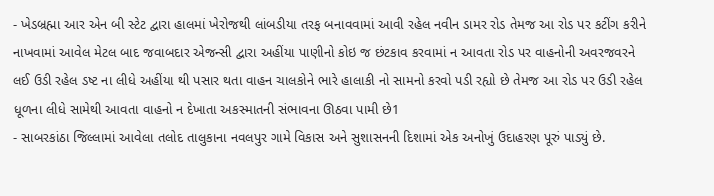- ખેડબ્રહ્મા આર એન બી સ્ટેટ દ્વારા હાલમાં ખેરોજથી લાંબડીયા તરફ બનાવવામાં આવી રહેલ નવીન ડામર રોડ તેમજ આ રોડ પર કટીંગ કરીને નાખવામાં આવેલ મેટલ બાદ જવાબદાર એજન્સી દ્વારા અહીંયા પાણીનો કોઇ જ છંટકાવ કરવામાં ન આવતા રોડ પર વાહનોની અવરજવરને લઈ ઉડી રહેલ ડષ્ટ ના લીધે અહીંયા થી પસાર થતા વાહન ચાલકોને ભારે હાલાકી નો સામનો કરવો પડી રહ્યો છે તેમજ આ રોડ પર ઉડી રહેલ ધૂળના લીધે સામેથી આવતા વાહનો ન દેખાતા અકસ્માતની સંભાવના ઊઠવા પામી છે1
- સાબરકાંઠા જિલ્લામાં આવેલા તલોદ તાલુકાના નવલપુર ગામે વિકાસ અને સુશાસનની દિશામાં એક અનોખું ઉદાહરણ પૂરું પાડ્યું છે.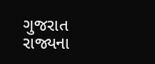ગુજરાત રાજ્યના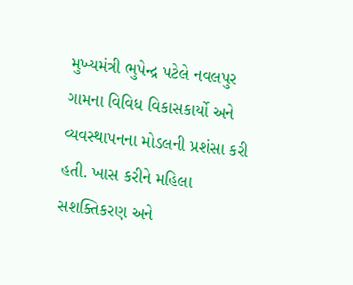મુખ્યમંત્રી ભુપેન્દ્ર પટેલે નવલપુર ગામના વિવિધ વિકાસકાર્યો અને વ્યવસ્થાપનના મોડલની પ્રશંસા કરી હતી. ખાસ કરીને મહિલા સશક્તિકરણ અને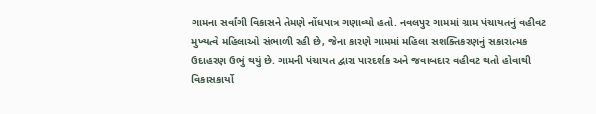ગામના સર્વાંગી વિકાસને તેમણે નોંધપાત્ર ગણાવ્યો હતો. નવલપુર ગામમાં ગ્રામ પંચાયતનું વહીવટ મુખ્યત્વે મહિલાઓ સંભાળી રહી છે, જેના કારણે ગામમાં મહિલા સશક્તિકરણનું સકારાત્મક ઉદાહરણ ઉભું થયું છે. ગામની પંચાયત દ્વારા પારદર્શક અને જવાબદાર વહીવટ થતો હોવાથી વિકાસકાર્યો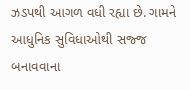ઝડપથી આગળ વધી રહ્યા છે. ગામને આધુનિક સુવિધાઓથી સજ્જ બનાવવાના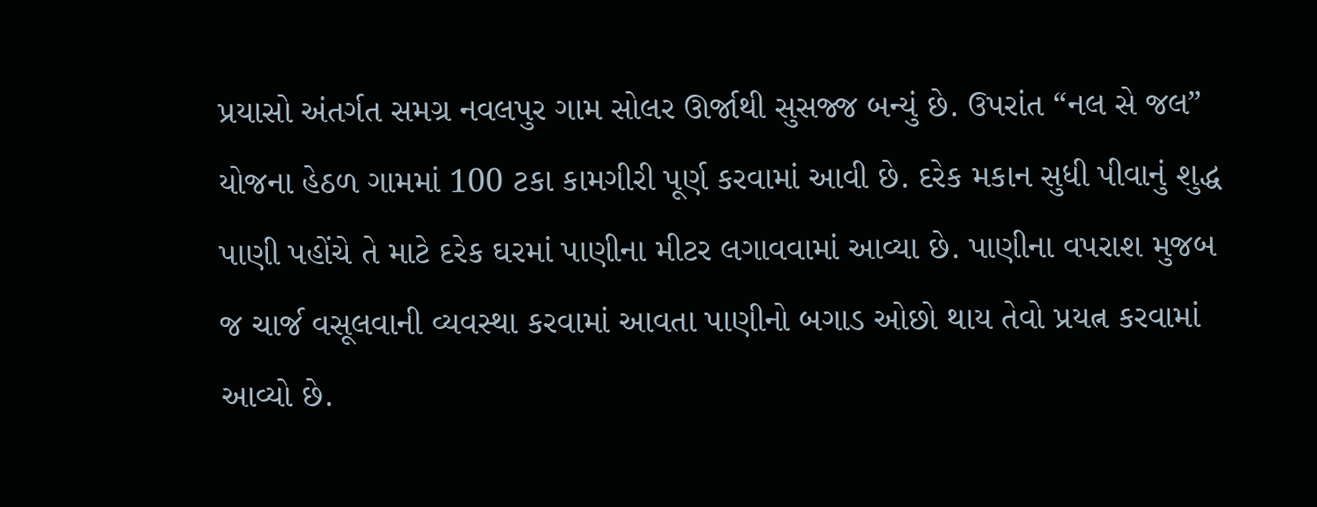પ્રયાસો અંતર્ગત સમગ્ર નવલપુર ગામ સોલર ઊર્જાથી સુસજ્જ બન્યું છે. ઉપરાંત “નલ સે જલ” યોજના હેઠળ ગામમાં 100 ટકા કામગીરી પૂર્ણ કરવામાં આવી છે. દરેક મકાન સુધી પીવાનું શુદ્ધ પાણી પહોંચે તે માટે દરેક ઘરમાં પાણીના મીટર લગાવવામાં આવ્યા છે. પાણીના વપરાશ મુજબ જ ચાર્જ વસૂલવાની વ્યવસ્થા કરવામાં આવતા પાણીનો બગાડ ઓછો થાય તેવો પ્રયત્ન કરવામાં આવ્યો છે.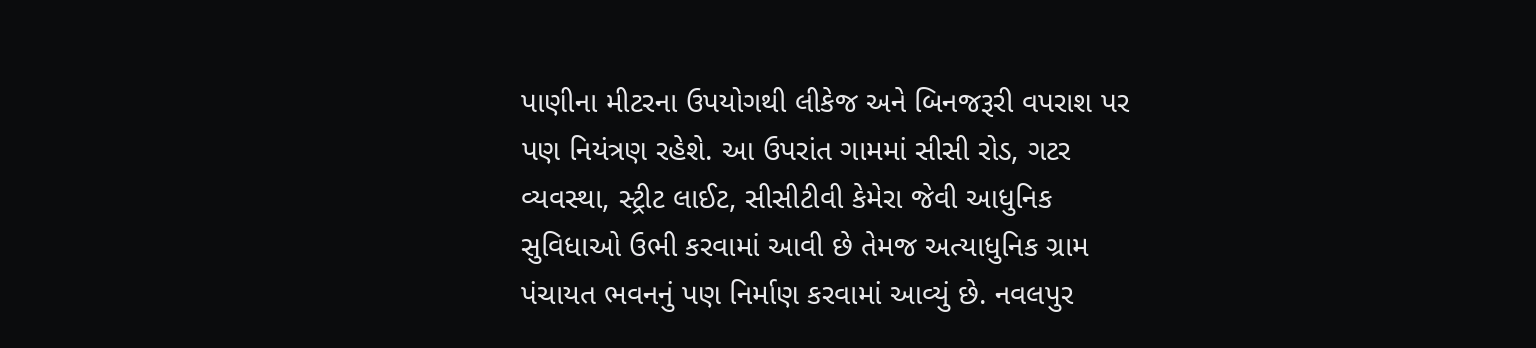પાણીના મીટરના ઉપયોગથી લીકેજ અને બિનજરૂરી વપરાશ પર પણ નિયંત્રણ રહેશે. આ ઉપરાંત ગામમાં સીસી રોડ, ગટર વ્યવસ્થા, સ્ટ્રીટ લાઈટ, સીસીટીવી કેમેરા જેવી આધુનિક સુવિધાઓ ઉભી કરવામાં આવી છે તેમજ અત્યાધુનિક ગ્રામ પંચાયત ભવનનું પણ નિર્માણ કરવામાં આવ્યું છે. નવલપુર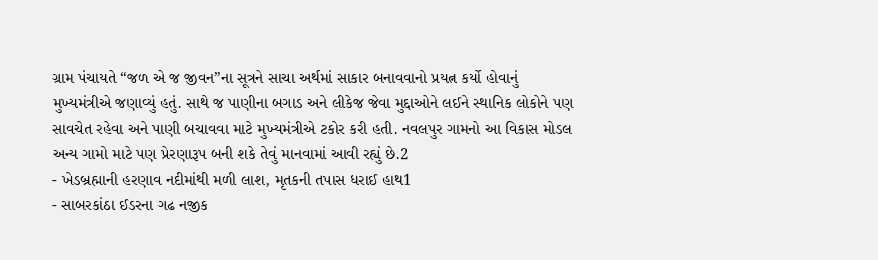ગ્રામ પંચાયતે “જળ એ જ જીવન”ના સૂત્રને સાચા અર્થમાં સાકાર બનાવવાનો પ્રયત્ન કર્યો હોવાનું મુખ્યમંત્રીએ જણાવ્યું હતું. સાથે જ પાણીના બગાડ અને લીકેજ જેવા મુદ્દાઓને લઈને સ્થાનિક લોકોને પણ સાવચેત રહેવા અને પાણી બચાવવા માટે મુખ્યમંત્રીએ ટકોર કરી હતી. નવલપુર ગામનો આ વિકાસ મોડલ અન્ય ગામો માટે પણ પ્રેરણારૂપ બની શકે તેવું માનવામાં આવી રહ્યું છે.2
- ખેડબ્રહ્માની હરણાવ નદીમાંથી મળી લાશ, મૃતકની તપાસ ધરાઈ હાથ1
- સાબરકાંઠા ઈડરના ગઢ નજીક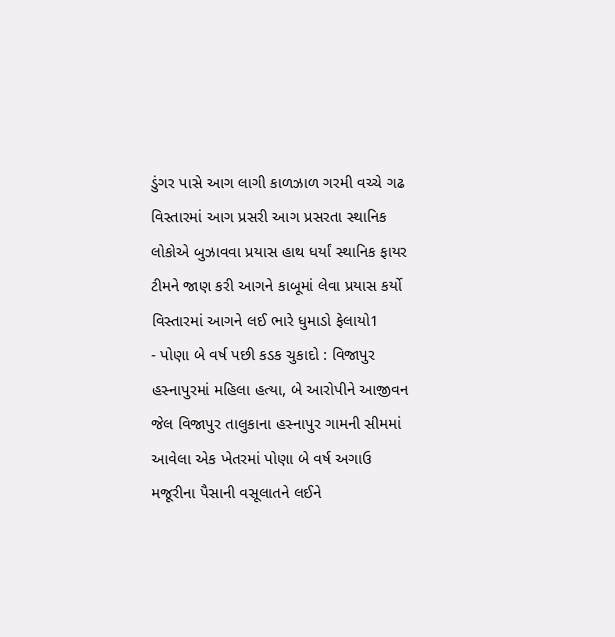ડુંગર પાસે આગ લાગી કાળઝાળ ગરમી વચ્ચે ગઢ વિસ્તારમાં આગ પ્રસરી આગ પ્રસરતા સ્થાનિક લોકોએ બુઝાવવા પ્રયાસ હાથ ધર્યાં સ્થાનિક ફાયર ટીમને જાણ કરી આગને કાબૂમાં લેવા પ્રયાસ કર્યો વિસ્તારમાં આગને લઈ ભારે ધુમાડો ફેલાયો1
- પોણા બે વર્ષ પછી કડક ચુકાદો : વિજાપુર હસ્નાપુરમાં મહિલા હત્યા, બે આરોપીને આજીવન જેલ વિજાપુર તાલુકાના હસ્નાપુર ગામની સીમમાં આવેલા એક ખેતરમાં પોણા બે વર્ષ અગાઉ મજૂરીના પૈસાની વસૂલાતને લઈને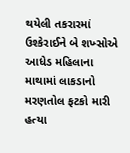થયેલી તકરારમાં ઉશ્કેરાઈને બે શખ્સોએ આધેડ મહિલાના માથામાં લાકડાનો મરણતોલ ફટકો મારી હત્યા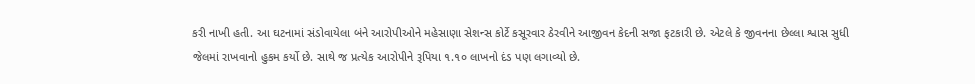કરી નાખી હતી. આ ઘટનામાં સંડોવાયેલા બંને આરોપીઓને મહેસાણા સેશન્સ કોર્ટે કસૂરવાર ઠેરવીને આજીવન કેદની સજા ફટકારી છે. એટલે કે જીવનના છેલ્લા શ્વાસ સુધી જેલમાં રાખવાનો હુકમ કર્યો છે. સાથે જ પ્રત્યેક આરોપીને રૂપિયા ૧.૧૦ લાખનો દંડ પણ લગાવ્યો છે.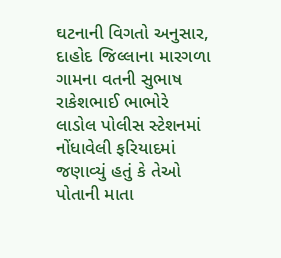ઘટનાની વિગતો અનુસાર, દાહોદ જિલ્લાના મારગળા ગામના વતની સુભાષ રાકેશભાઈ ભાભોરે લાડોલ પોલીસ સ્ટેશનમાં નોંધાવેલી ફરિયાદમાં જણાવ્યું હતું કે તેઓ પોતાની માતા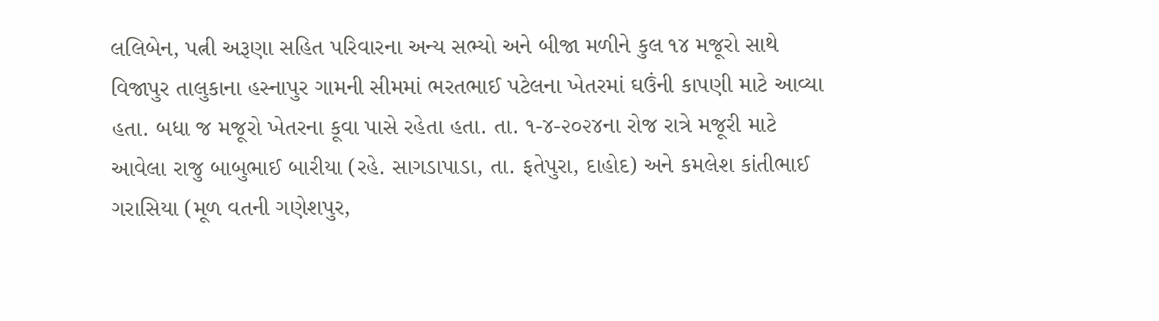લલિબેન, પત્ની અરૂણા સહિત પરિવારના અન્ય સભ્યો અને બીજા મળીને કુલ ૧૪ મજૂરો સાથે વિજાપુર તાલુકાના હસ્નાપુર ગામની સીમમાં ભરતભાઈ પટેલના ખેતરમાં ઘઉંની કાપણી માટે આવ્યા હતા. બધા જ મજૂરો ખેતરના કૂવા પાસે રહેતા હતા. તા. ૧-૪-૨૦૨૪ના રોજ રાત્રે મજૂરી માટે આવેલા રાજુ બાબુભાઈ બારીયા (રહે. સાગડાપાડા, તા. ફતેપુરા, દાહોદ) અને કમલેશ કાંતીભાઈ ગરાસિયા (મૂળ વતની ગણેશપુર,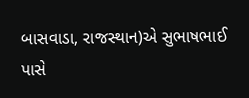બાસવાડા, રાજસ્થાન)એ સુભાષભાઈ પાસે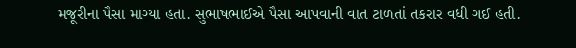મજૂરીના પૈસા માગ્યા હતા. સુભાષભાઈએ પૈસા આપવાની વાત ટાળતાં તકરાર વધી ગઈ હતી.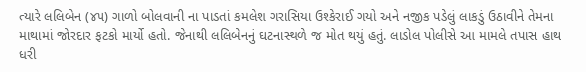ત્યારે લલિબેન (૪૫) ગાળો બોલવાની ના પાડતાં કમલેશ ગરાસિયા ઉશ્કેરાઈ ગયો અને નજીક પડેલું લાકડું ઉઠાવીને તેમના માથામાં જોરદાર ફટકો માર્યો હતો. જેનાથી લલિબેનનું ઘટનાસ્થળે જ મોત થયું હતું. લાડોલ પોલીસે આ મામલે તપાસ હાથ ધરી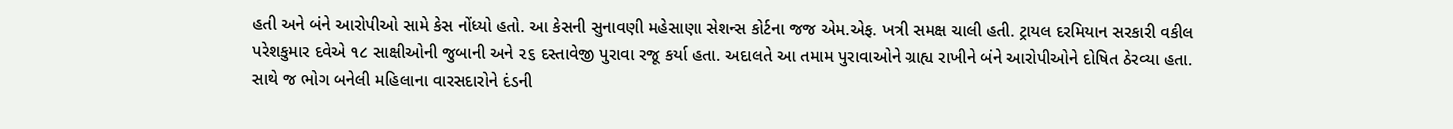હતી અને બંને આરોપીઓ સામે કેસ નોંધ્યો હતો. આ કેસની સુનાવણી મહેસાણા સેશન્સ કોર્ટના જજ એમ.એફ. ખત્રી સમક્ષ ચાલી હતી. ટ્રાયલ દરમિયાન સરકારી વકીલ પરેશકુમાર દવેએ ૧૮ સાક્ષીઓની જુબાની અને ૨૬ દસ્તાવેજી પુરાવા રજૂ કર્યા હતા. અદાલતે આ તમામ પુરાવાઓને ગ્રાહ્ય રાખીને બંને આરોપીઓને દોષિત ઠેરવ્યા હતા. સાથે જ ભોગ બનેલી મહિલાના વારસદારોને દંડની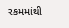રકમમાંથી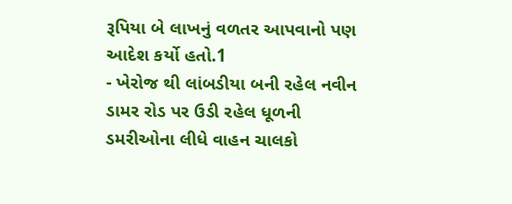રૂપિયા બે લાખનું વળતર આપવાનો પણ આદેશ કર્યો હતો.1
- ખેરોજ થી લાંબડીયા બની રહેલ નવીન ડામર રોડ પર ઉડી રહેલ ધૂળની ડમરીઓના લીધે વાહન ચાલકો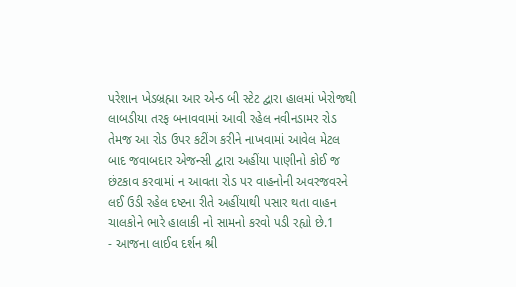પરેશાન ખેડબ્રહ્મા આર એન્ડ બી સ્ટેટ દ્વારા હાલમાં ખેરોજથી લાબડીયા તરફ બનાવવામાં આવી રહેલ નવીનડામર રોડ તેમજ આ રોડ ઉપર કટીંગ કરીને નાખવામાં આવેલ મેટલ બાદ જવાબદાર એજન્સી દ્વારા અહીંયા પાણીનો કોઈ જ છંટકાવ કરવામાં ન આવતા રોડ પર વાહનોની અવરજવરને લઈ ઉડી રહેલ દષ્ટના રીતે અહીંયાથી પસાર થતા વાહન ચાલકોને ભારે હાલાકી નો સામનો કરવો પડી રહ્યો છે.1
- આજના લાઈવ દર્શન શ્રી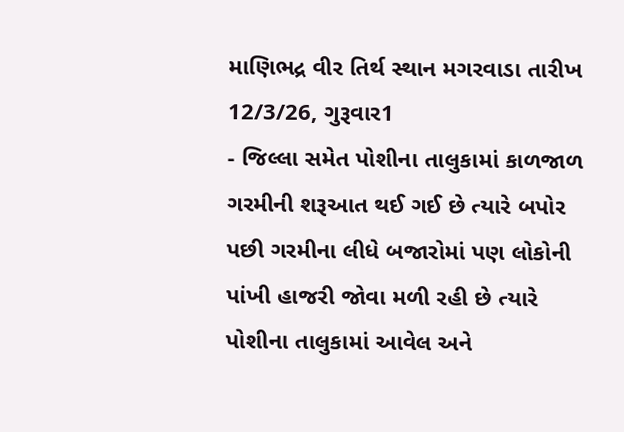માણિભદ્ર વીર તિર્થ સ્થાન મગરવાડા તારીખ 12/3/26, ગુરૂવાર1
- જિલ્લા સમેત પોશીના તાલુકામાં કાળજાળ ગરમીની શરૂઆત થઈ ગઈ છે ત્યારે બપોર પછી ગરમીના લીધે બજારોમાં પણ લોકોની પાંખી હાજરી જોવા મળી રહી છે ત્યારે પોશીના તાલુકામાં આવેલ અને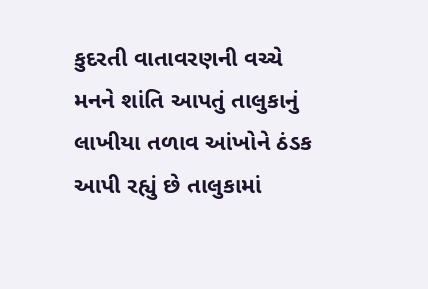કુદરતી વાતાવરણની વચ્ચે મનને શાંતિ આપતું તાલુકાનું લાખીયા તળાવ આંખોને ઠંડક આપી રહ્યું છે તાલુકામાં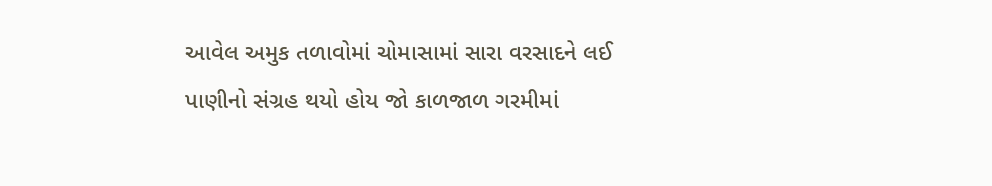આવેલ અમુક તળાવોમાં ચોમાસામાં સારા વરસાદને લઈ પાણીનો સંગ્રહ થયો હોય જો કાળજાળ ગરમીમાં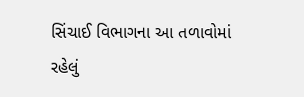સિંચાઈ વિભાગના આ તળાવોમાં રહેલું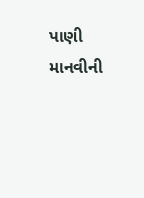પાણી માનવીની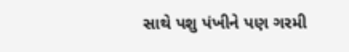સાથે પશુ પંખીને પણ ગરમી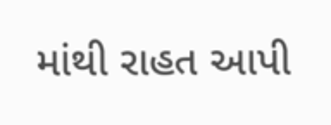માંથી રાહત આપી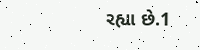રહ્યા છે.1